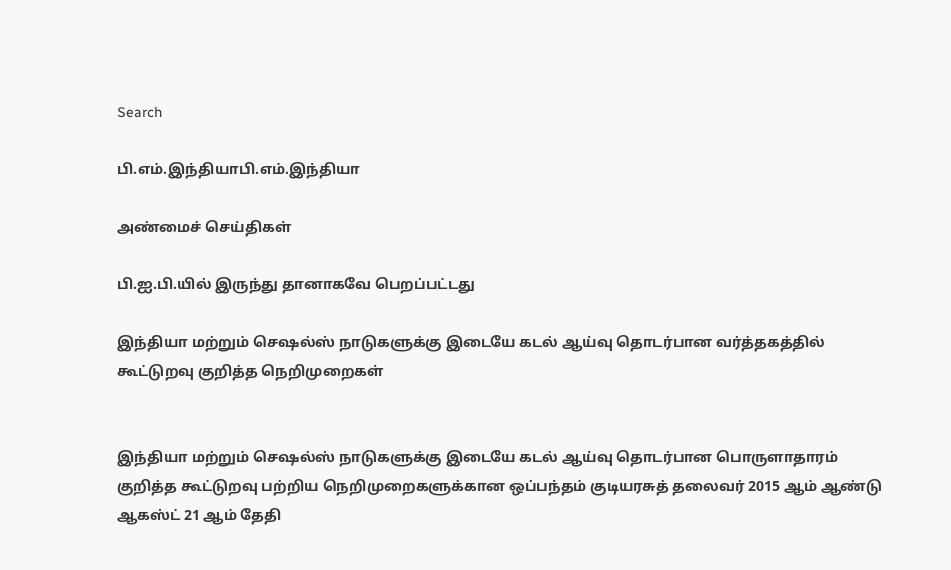Search

பி.எம்.இந்தியாபி.எம்.இந்தியா

அண்மைச் செய்திகள்

பி.ஐ.பி.யில் இருந்து தானாகவே பெறப்பட்டது

இந்தியா மற்றும் செஷல்ஸ் நாடுகளுக்கு இடையே கடல் ஆய்வு தொடர்பான வர்த்தகத்தில் கூட்டுறவு குறித்த நெறிமுறைகள்


இந்தியா மற்றும் செஷல்ஸ் நாடுகளுக்கு இடையே கடல் ஆய்வு தொடர்பான பொருளாதாரம் குறித்த கூட்டுறவு பற்றிய நெறிமுறைகளுக்கான ஒப்பந்தம் குடியரசுத் தலைவர் 2015 ஆம் ஆண்டு ஆகஸ்ட் 21 ஆம் தேதி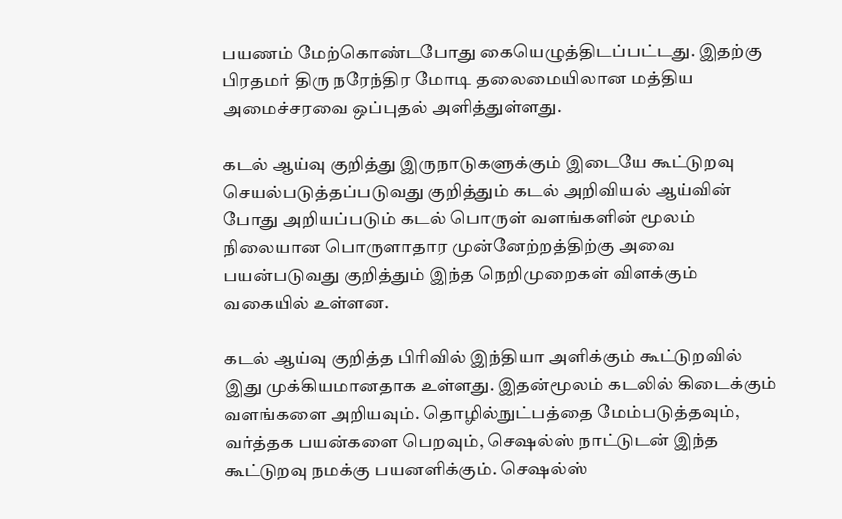பயணம் மேற்கொண்டபோது கையெழுத்திடப்பட்டது. இதற்கு பிரதமர் திரு நரேந்திர மோடி தலைமையிலான மத்திய அமைச்சரவை ஒப்புதல் அளித்துள்ளது.

கடல் ஆய்வு குறித்து இருநாடுகளுக்கும் இடையே கூட்டுறவு செயல்படுத்தப்படுவது குறித்தும் கடல் அறிவியல் ஆய்வின் போது அறியப்படும் கடல் பொருள் வளங்களின் மூலம் நிலையான பொருளாதார முன்னேற்றத்திற்கு அவை பயன்படுவது குறித்தும் இந்த நெறிமுறைகள் விளக்கும் வகையில் உள்ளன.

கடல் ஆய்வு குறித்த பிரிவில் இந்தியா அளிக்கும் கூட்டுறவில் இது முக்கியமானதாக உள்ளது. இதன்மூலம் கடலில் கிடைக்கும் வளங்களை அறியவும். தொழில்நுட்பத்தை மேம்படுத்தவும், வர்த்தக பயன்களை பெறவும், செஷல்ஸ் நாட்டுடன் இந்த கூட்டுறவு நமக்கு பயனளிக்கும். செஷல்ஸ்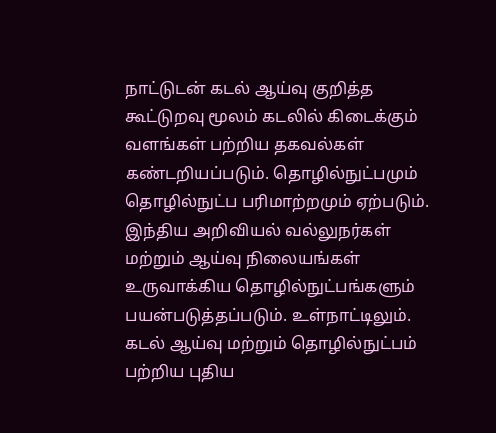நாட்டுடன் கடல் ஆய்வு குறித்த கூட்டுறவு மூலம் கடலில் கிடைக்கும் வளங்கள் பற்றிய தகவல்கள் கண்டறியப்படும். தொழில்நுட்பமும் தொழில்நுட்ப பரிமாற்றமும் ஏற்படும். இந்திய அறிவியல் வல்லுநர்கள் மற்றும் ஆய்வு நிலையங்கள் உருவாக்கிய தொழில்நுட்பங்களும் பயன்படுத்தப்படும். உள்நாட்டிலும். கடல் ஆய்வு மற்றும் தொழில்நுட்பம் பற்றிய புதிய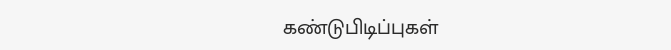கண்டுபிடிப்புகள்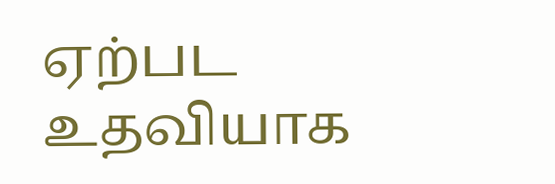ஏற்பட உதவியாக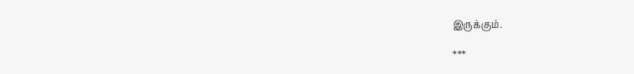இருக்கும்.

***